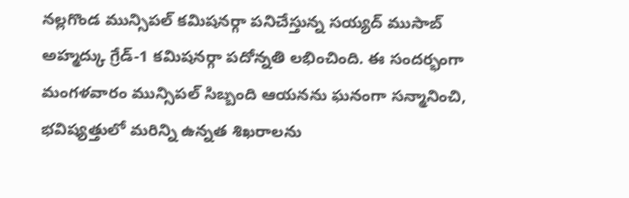నల్లగొండ మున్సిపల్ కమిషనర్గా పనిచేస్తున్న సయ్యద్ ముసాబ్ అహ్మద్కు గ్రేడ్-1 కమిషనర్గా పదోన్నతి లభించింది. ఈ సందర్భంగా మంగళవారం మున్సిపల్ సిబ్బంది ఆయనను ఘనంగా సన్మానించి, భవిష్యత్తులో మరిన్ని ఉన్నత శిఖరాలను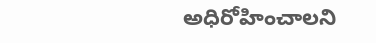అధిరోహించాలని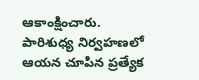ఆకాంక్షించారు. పారిశుధ్య నిర్వహణలో ఆయన చూపిన ప్రత్యేక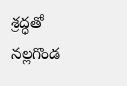శ్రద్ధతో నల్లగొండ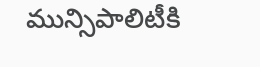మున్సిపాలిటీకి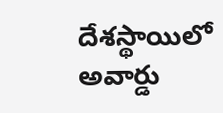దేశస్థాయిలో అవార్డు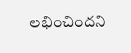లభించిందని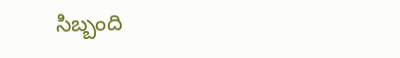సిబ్బంది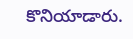కొనియాడారు.